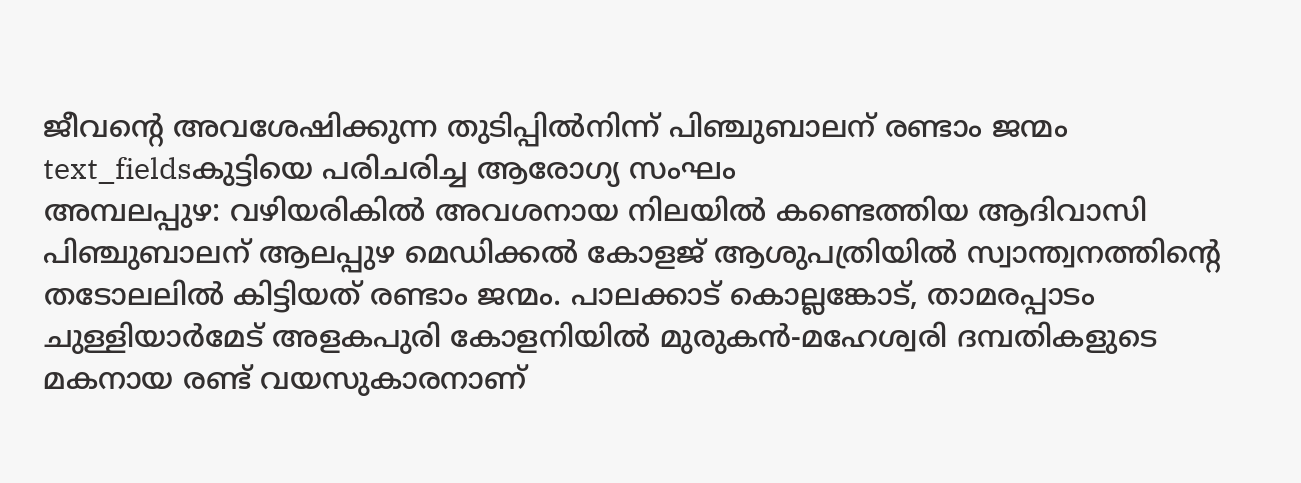ജീവന്റെ അവശേഷിക്കുന്ന തുടിപ്പിൽനിന്ന് പിഞ്ചുബാലന് രണ്ടാം ജന്മം
text_fieldsകുട്ടിയെ പരിചരിച്ച ആരോഗ്യ സംഘം
അമ്പലപ്പുഴ: വഴിയരികിൽ അവശനായ നിലയിൽ കണ്ടെത്തിയ ആദിവാസി പിഞ്ചുബാലന് ആലപ്പുഴ മെഡിക്കൽ കോളജ് ആശുപത്രിയിൽ സ്വാന്ത്വനത്തിന്റെ തടോലലിൽ കിട്ടിയത് രണ്ടാം ജന്മം. പാലക്കാട് കൊല്ലങ്കോട്, താമരപ്പാടം ചുള്ളിയാർമേട് അളകപുരി കോളനിയിൽ മുരുകൻ-മഹേശ്വരി ദമ്പതികളുടെ മകനായ രണ്ട് വയസുകാരനാണ്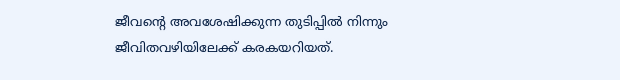ജീവന്റെ അവശേഷിക്കുന്ന തുടിപ്പിൽ നിന്നും ജീവിതവഴിയിലേക്ക് കരകയറിയത്.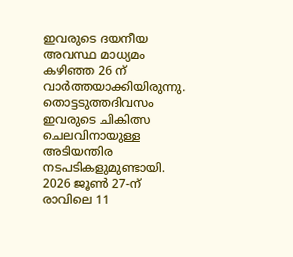ഇവരുടെ ദയനീയ അവസ്ഥ മാധ്യമം കഴിഞ്ഞ 26 ന് വാർത്തയാക്കിയിരുന്നു. തൊട്ടടുത്തദിവസം ഇവരുടെ ചികിത്സ ചെലവിനായുള്ള അടിയന്തിര നടപടികളുമുണ്ടായി.
2026 ജൂൺ 27-ന് രാവിലെ 11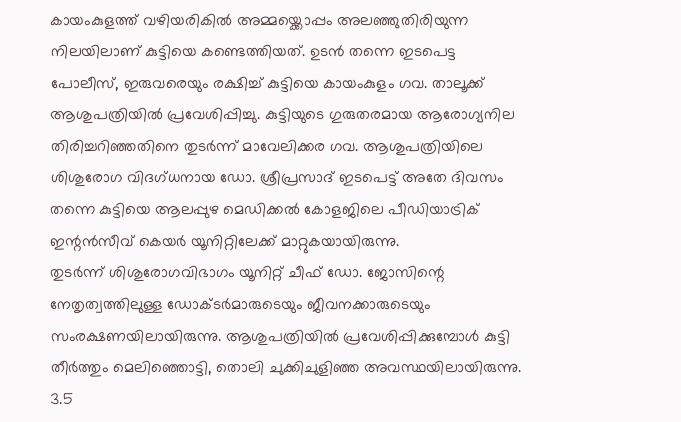കായംകുളത്ത് വഴിയരികിൽ അമ്മയ്ക്കൊപ്പം അലഞ്ഞുതിരിയുന്ന നിലയിലാണ് കുട്ടിയെ കണ്ടെത്തിയത്. ഉടൻ തന്നെ ഇടപെട്ട പോലീസ്, ഇരുവരെയും രക്ഷിച്ച് കുട്ടിയെ കായംകുളം ഗവ. താലൂക്ക് ആശുപത്രിയിൽ പ്രവേശിപ്പിച്ചു. കുട്ടിയുടെ ഗുരുതരമായ ആരോഗ്യനില തിരിച്ചറിഞ്ഞതിനെ തുടർന്ന് മാവേലിക്കര ഗവ. ആശുപത്രിയിലെ ശിശുരോഗ വിദഗ്ധനായ ഡോ. ശ്രീപ്രസാദ് ഇടപെട്ട് അതേ ദിവസം തന്നെ കുട്ടിയെ ആലപ്പുഴ മെഡിക്കൽ കോളജിലെ പീഡിയാട്രിക് ഇന്റൻസീവ് കെയർ യൂനിറ്റിലേക്ക് മാറ്റുകയായിരുന്നു.
തുടർന്ന് ശിശുരോഗവിഭാഗം യൂനിറ്റ് ചീഫ് ഡോ. ജോസിന്റെ നേതൃത്വത്തിലുള്ള ഡോക്ടർമാരുടെയും ജീവനക്കാരുടെയും സംരക്ഷണയിലായിരുന്നു. ആശുപത്രിയിൽ പ്രവേശിപ്പിക്കുമ്പോൾ കുട്ടി തീർത്തും മെലിഞ്ഞൊട്ടി, തൊലി ചുക്കിചുളിഞ്ഞ അവസ്ഥയിലായിരുന്നു. 3.5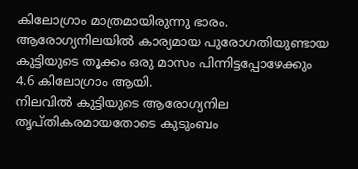കിലോഗ്രാം മാത്രമായിരുന്നു ഭാരം. ആരോഗ്യനിലയിൽ കാര്യമായ പുരോഗതിയുണ്ടായ കുട്ടിയുടെ തൂക്കം ഒരു മാസം പിന്നിട്ടപ്പോഴേക്കും 4.6 കിലോഗ്രാം ആയി.
നിലവിൽ കുട്ടിയുടെ ആരോഗ്യനില തൃപ്തികരമായതോടെ കുടുംബം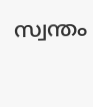സ്വന്തം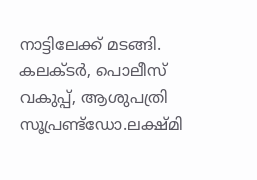നാട്ടിലേക്ക് മടങ്ങി. കലക്ടർ, പൊലീസ് വകുപ്പ്, ആശുപത്രി സൂപ്രണ്ട്ഡോ.ലക്ഷ്മി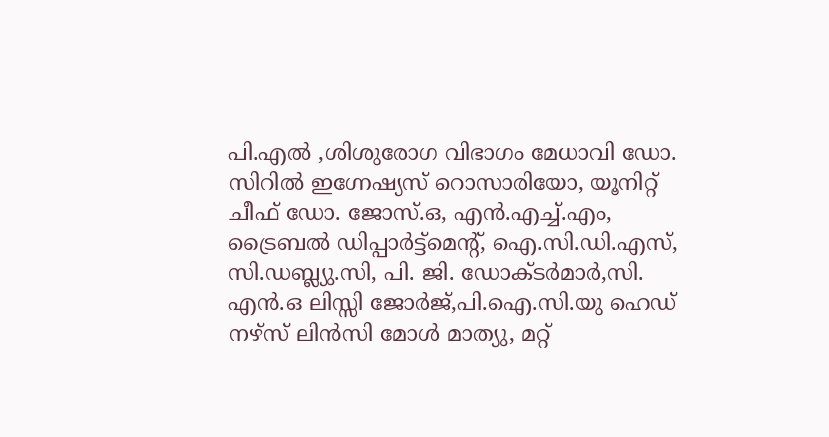പി.എൽ ,ശിശുരോഗ വിഭാഗം മേധാവി ഡോ. സിറിൽ ഇഗ്നേഷ്യസ് റൊസാരിയോ, യൂനിറ്റ് ചീഫ് ഡോ. ജോസ്.ഒ, എൻ.എച്ച്.എം, ട്രൈബൽ ഡിപ്പാർട്ട്മെന്റ്, ഐ.സി.ഡി.എസ്, സി.ഡബ്ല്യു.സി, പി. ജി. ഡോക്ടർമാർ,സി. എൻ.ഒ ലിസ്സി ജോർജ്,പി.ഐ.സി.യു ഹെഡ് നഴ്സ് ലിൻസി മോൾ മാത്യു, മറ്റ്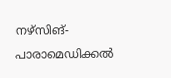നഴ്സിങ്-പാരാമെഡിക്കൽ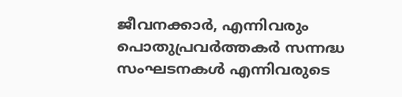ജീവനക്കാർ, എന്നിവരും പൊതുപ്രവർത്തകർ സന്നദ്ധ സംഘടനകൾ എന്നിവരുടെ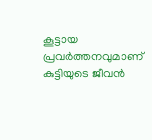കൂട്ടായ പ്രവർത്തനവുമാണ് കുട്ടിയുടെ ജീവൻ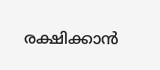രക്ഷിക്കാൻ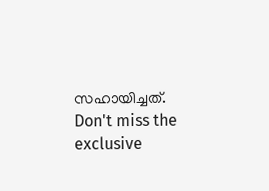സഹായിച്ചത്.
Don't miss the exclusive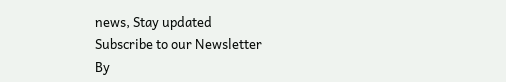news, Stay updated
Subscribe to our Newsletter
By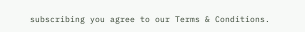subscribing you agree to our Terms & Conditions.